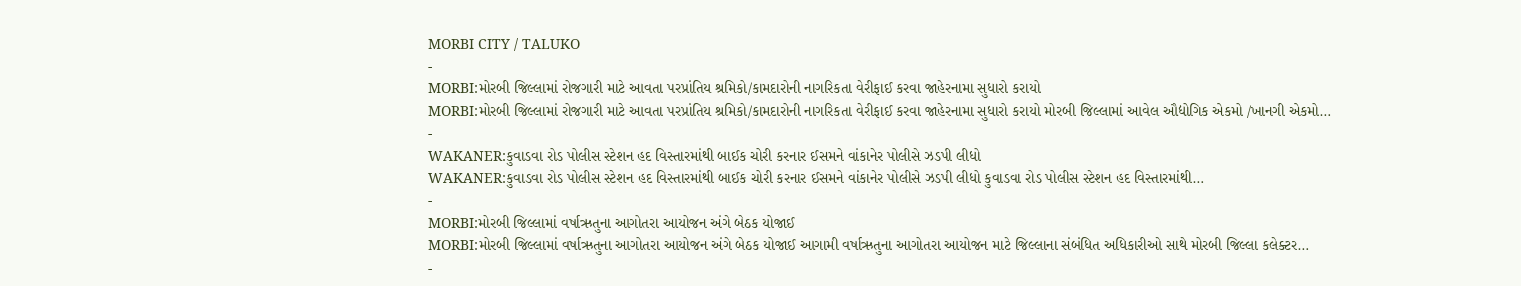MORBI CITY / TALUKO
-
MORBI:મોરબી જિલ્લામાં રોજગારી માટે આવતા પરપ્રાંતિય શ્રમિકો/કામદારોની નાગરિકતા વેરીફાઈ કરવા જાહેરનામા સુધારો કરાયો
MORBI:મોરબી જિલ્લામાં રોજગારી માટે આવતા પરપ્રાંતિય શ્રમિકો/કામદારોની નાગરિકતા વેરીફાઈ કરવા જાહેરનામા સુધારો કરાયો મોરબી જિલ્લામાં આવેલ ઔદ્યોગિક એકમો /ખાનગી એકમો…
-
WAKANER:કુવાડવા રોડ પોલીસ સ્ટેશન હદ વિસ્તારમાંથી બાઈક ચોરી કરનાર ઈસમને વાંકાનેર પોલીસે ઝડપી લીધો
WAKANER:કુવાડવા રોડ પોલીસ સ્ટેશન હદ વિસ્તારમાંથી બાઈક ચોરી કરનાર ઈસમને વાંકાનેર પોલીસે ઝડપી લીધો કુવાડવા રોડ પોલીસ સ્ટેશન હદ વિસ્તારમાંથી…
-
MORBI:મોરબી જિલ્લામાં વર્ષાઋતુના આગોતરા આયોજન અંગે બેઠક યોજાઈ
MORBI:મોરબી જિલ્લામાં વર્ષાઋતુના આગોતરા આયોજન અંગે બેઠક યોજાઈ આગામી વર્ષાઋતુના આગોતરા આયોજન માટે જિલ્લાના સંબંધિત અધિકારીઓ સાથે મોરબી જિલ્લા કલેક્ટર…
-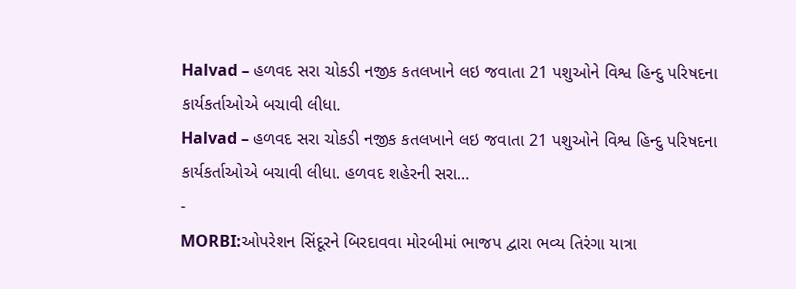Halvad – હળવદ સરા ચોકડી નજીક કતલખાને લઇ જવાતા 21 પશુઓને વિશ્વ હિન્દુ પરિષદના કાર્યકર્તાઓએ બચાવી લીધા.
Halvad – હળવદ સરા ચોકડી નજીક કતલખાને લઇ જવાતા 21 પશુઓને વિશ્વ હિન્દુ પરિષદના કાર્યકર્તાઓએ બચાવી લીધા. હળવદ શહેરની સરા…
-
MORBI:ઓપરેશન સિંદૂરને બિરદાવવા મોરબીમાં ભાજપ દ્વારા ભવ્ય તિરંગા યાત્રા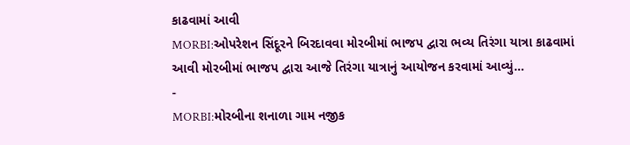કાઢવામાં આવી
MORBI:ઓપરેશન સિંદૂરને બિરદાવવા મોરબીમાં ભાજપ દ્વારા ભવ્ય તિરંગા યાત્રા કાઢવામાં આવી મોરબીમાં ભાજપ દ્વારા આજે તિરંગા યાત્રાનું આયોજન કરવામાં આવ્યું…
-
MORBI:મોરબીના શનાળા ગામ નજીક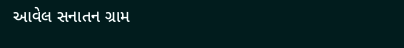આવેલ સનાતન ગ્રામ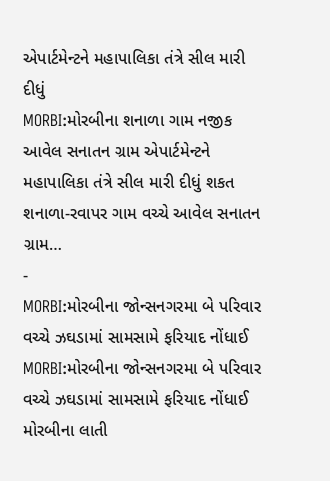એપાર્ટમેન્ટને મહાપાલિકા તંત્રે સીલ મારી દીધું
MORBI:મોરબીના શનાળા ગામ નજીક આવેલ સનાતન ગ્રામ એપાર્ટમેન્ટને મહાપાલિકા તંત્રે સીલ મારી દીધું શકત શનાળા-રવાપર ગામ વચ્ચે આવેલ સનાતન ગ્રામ…
-
MORBI:મોરબીના જોન્સનગરમા બે પરિવાર વચ્ચે ઝઘડામાં સામસામે ફરિયાદ નોંધાઈ
MORBI:મોરબીના જોન્સનગરમા બે પરિવાર વચ્ચે ઝઘડામાં સામસામે ફરિયાદ નોંધાઈ મોરબીના લાતી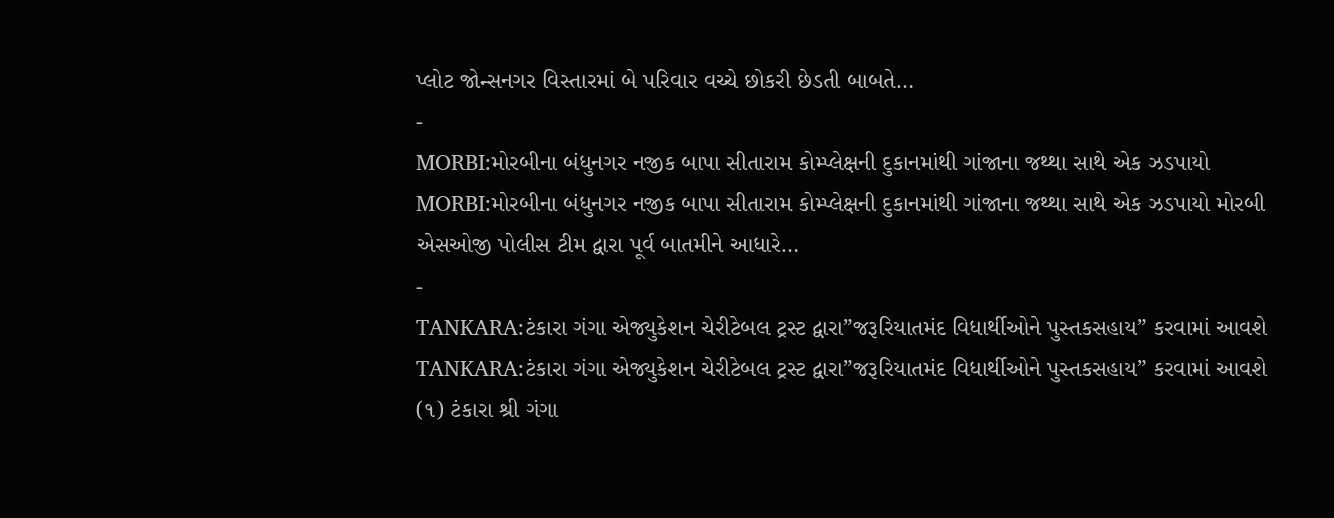પ્લોટ જોન્સનગર વિસ્તારમાં બે પરિવાર વચ્ચે છોકરી છેડતી બાબતે…
-
MORBI:મોરબીના બંધુનગર નજીક બાપા સીતારામ કોમ્પ્લેક્ષની દુકાનમાંથી ગાંજાના જથ્થા સાથે એક ઝડપાયો
MORBI:મોરબીના બંધુનગર નજીક બાપા સીતારામ કોમ્પ્લેક્ષની દુકાનમાંથી ગાંજાના જથ્થા સાથે એક ઝડપાયો મોરબી એસઓજી પોલીસ ટીમ દ્વારા પૂર્વ બાતમીને આધારે…
-
TANKARA:ટંકારા ગંગા એજ્યુકેશન ચેરીટેબલ ટ્રસ્ટ દ્વારા”જરૂરિયાતમંદ વિધાર્થીઓને પુસ્તકસહાય” કરવામાં આવશે
TANKARA:ટંકારા ગંગા એજ્યુકેશન ચેરીટેબલ ટ્રસ્ટ દ્વારા”જરૂરિયાતમંદ વિધાર્થીઓને પુસ્તકસહાય” કરવામાં આવશે (૧) ટંકારા શ્રી ગંગા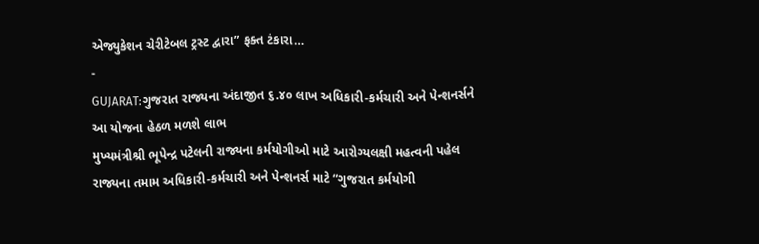એજ્યુકેશન ચેરીટેબલ ટ્રસ્ટ દ્વારા” ફક્ત ટંકારા…
-
GUJARAT:ગુજરાત રાજ્યના અંદાજીત ૬.૪૦ લાખ અધિકારી-કર્મચારી અને પેન્શનર્સને આ યોજના હેઠળ મળશે લાભ
મુખ્યમંત્રીશ્રી ભૂપેન્દ્ર પટેલની રાજ્યના કર્મયોગીઓ માટે આરોગ્યલક્ષી મહત્વની પહેલ રાજ્યના તમામ અધિકારી-કર્મચારી અને પેન્શનર્સ માટે “ગુજરાત કર્મયોગી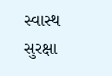સ્વાસ્થ સુરક્ષા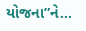યોજના”ને…